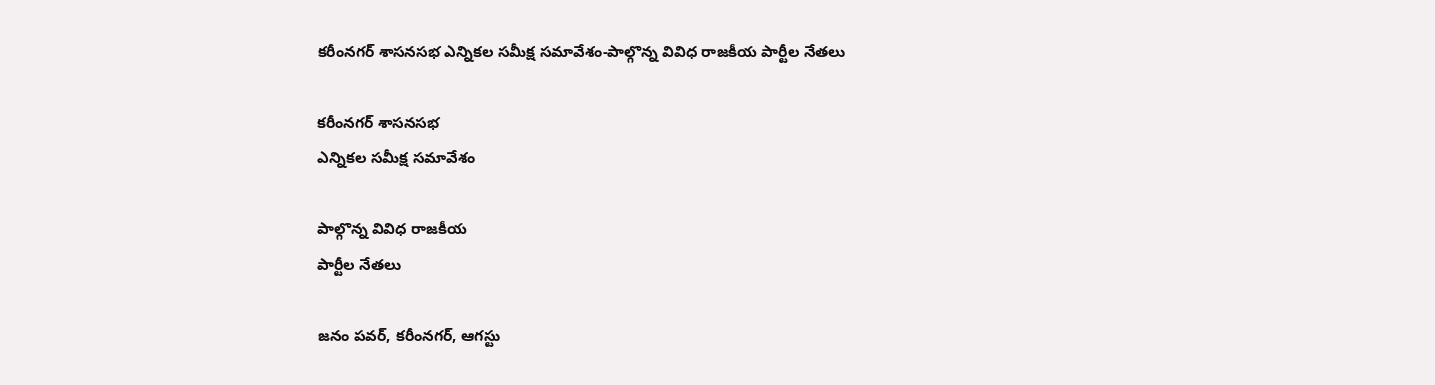కరీంనగర్ శాసనసభ ఎన్నికల సమీక్ష సమావేశం-పాల్గొన్న వివిధ రాజకీయ పార్టీల నేతలు

కరీంనగర్ శాసనసభ
ఎన్నికల సమీక్ష సమావేశం

పాల్గొన్న వివిధ రాజకీయ
పార్టీల నేతలు

జనం పవర్, కరీంనగర్, ఆగస్టు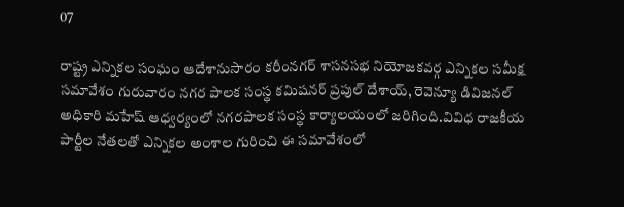07

రాష్ట్ర ఎన్నికల సంఘం ఆదేశానుసారం కరీంనగర్ శాసనసభ నియోజకవర్గ ఎన్నికల సమీక్ష సమావేశం గురువారం నగర పాలక సంస్థ కమిషనర్ ప్రపుల్ దేశాయ్, రెవెన్యూ డివిజనల్ అధికారి మహేష్ ఆధ్వర్యంలో నగరపాలక సంస్థ కార్యాలయంలో జరిగింది.వివిధ రాజకీయ పార్టీల నేతలతో ఎన్నికల అంశాల గురించి ఈ సమావేశంలో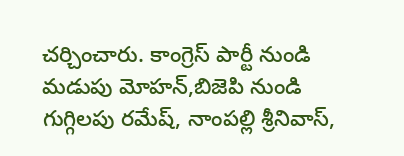చర్చించారు. కాంగ్రెస్ పార్టీ నుండి మడుపు మోహన్,బిజెపి నుండి గుగ్గిలపు రమేష్, నాంపల్లి శ్రీనివాస్,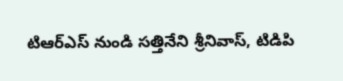టిఆర్ఎస్ నుండి సత్తినేని శ్రీనివాస్, టిడిపి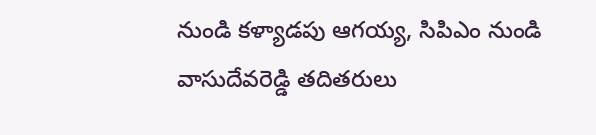నుండి కళ్యాడపు ఆగయ్య, సిపిఎం నుండి వాసుదేవరెడ్డి తదితరులు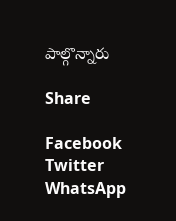పాల్గొన్నారు

Share

Facebook
Twitter
WhatsApp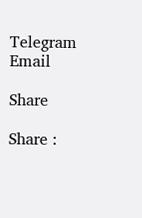Telegram
Email

Share

Share :